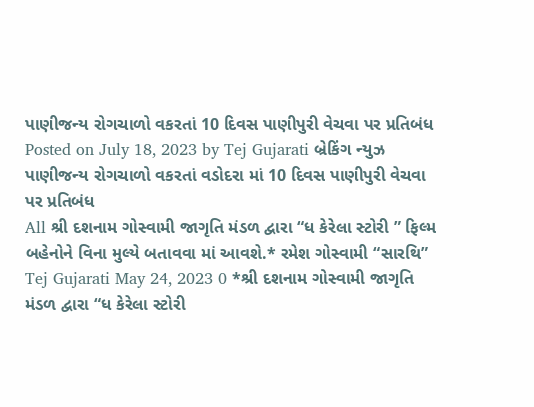પાણીજન્ય રોગચાળો વકરતાં 10 દિવસ પાણીપુરી વેચવા પર પ્રતિબંધ Posted on July 18, 2023 by Tej Gujarati બ્રેકિંગ ન્યુઝ પાણીજન્ય રોગચાળો વકરતાં વડોદરા માં 10 દિવસ પાણીપુરી વેચવા પર પ્રતિબંધ
All શ્રી દશનામ ગોસ્વામી જાગૃતિ મંડળ દ્વારા “ધ કેરેલા સ્ટોરી ” ફિલ્મ બહેનોને વિના મુલ્યે બતાવવા માં આવશે.* રમેશ ગોસ્વામી “સારથિ” Tej Gujarati May 24, 2023 0 *શ્રી દશનામ ગોસ્વામી જાગૃતિ મંડળ દ્વારા “ધ કેરેલા સ્ટોરી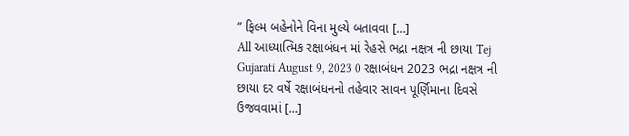” ફિલ્મ બહેનોને વિના મુલ્યે બતાવવા […]
All આધ્યાત્મિક રક્ષાબંધન માં રેહસે ભદ્રા નક્ષત્ર ની છાયા Tej Gujarati August 9, 2023 0 રક્ષાબંધન 2023 ભદ્રા નક્ષત્ર ની છાયા દર વર્ષે રક્ષાબંધનનો તહેવાર સાવન પૂર્ણિમાના દિવસે ઉજવવામાં […]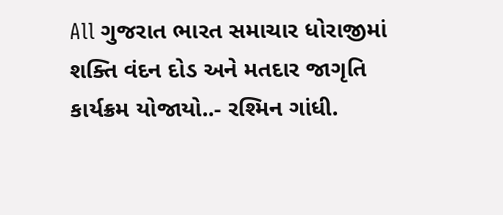All ગુજરાત ભારત સમાચાર ધોરાજીમાં શક્તિ વંદન દોડ અને મતદાર જાગૃતિ કાર્યક્રમ યોજાયો..- રશ્મિન ગાંધી.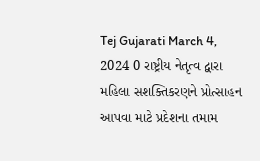Tej Gujarati March 4, 2024 0 રાષ્ટ્રીય નેતૃત્વ દ્વારા મહિલા સશક્તિકરણને પ્રોત્સાહન આપવા માટે પ્રદેશના તમામ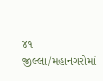૪૧ જીલ્લા/મહાનગરોમાં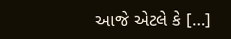આજે એટલે કે […]